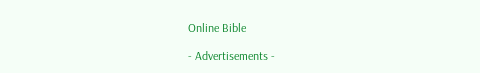Online Bible

- Advertisements -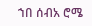ኀበ ሰብአ ሮሜ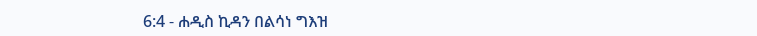6:4 - ሐዲስ ኪዳን በልሳነ ግእዝ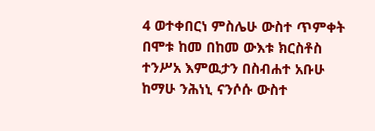4 ወተቀበርነ ምስሌሁ ውስተ ጥምቀት በሞቱ ከመ በከመ ውእቱ ክርስቶስ ተንሥአ እምዉታን በስብሐተ አቡሁ ከማሁ ንሕነኒ ናንሶሱ ውስተ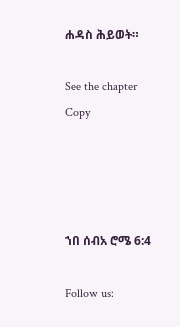ሐዳስ ሕይወት።

See the chapter Copy




ኀበ ሰብአ ሮሜ 6:4

Follow us: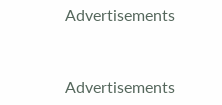Advertisements


Advertisements